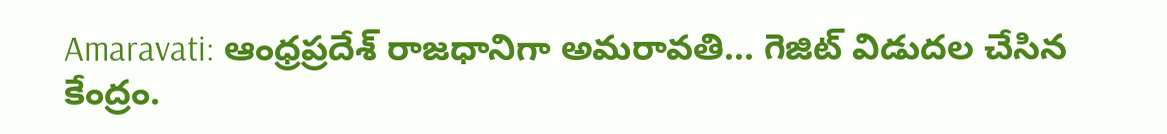Amaravati: ఆంధ్రప్రదేశ్ రాజధానిగా అమరావతి... గెజిట్ విడుదల చేసిన కేంద్రం.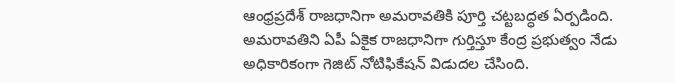ఆంధ్రప్రదేశ్ రాజధానిగా అమరావతికి పూర్తి చట్టబద్ధత ఏర్పడింది. అమరావతిని ఏపీ ఏకైక రాజధానిగా గుర్తిస్తూ కేంద్ర ప్రభుత్వం నేడు అధికారికంగా గెజిట్ నోటిఫికేషన్ విడుదల చేసింది.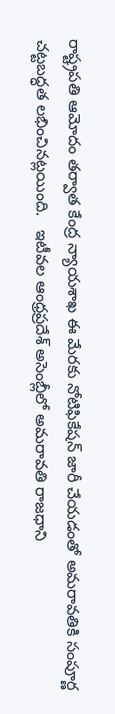రాష్ట్రపతి ఆమోదం తర్వాత కేంద్ర న్యాయశాఖ ఈ మేరకు నోటిఫికేషన్ జారీ చేయడంతో అమరావతికి సంపూర్ణ చట్టబద్ధత లభించినట్లయింది.   ఇటీవల ఆంధ్రప్రదేశ్ అసెంబ్లీలో అమరావతి రాజధాని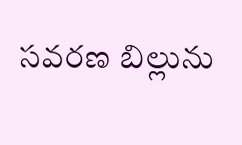సవరణ బిల్లును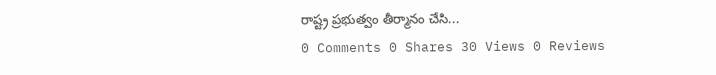రాష్ట్ర ప్రభుత్వం తీర్మానం చేసి...
0 Comments 0 Shares 30 Views 0 Reviews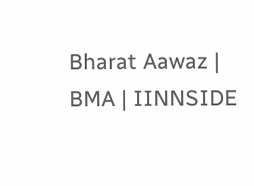Bharat Aawaz | BMA | IINNSIDE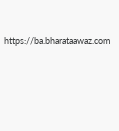https://ba.bharataawaz.com